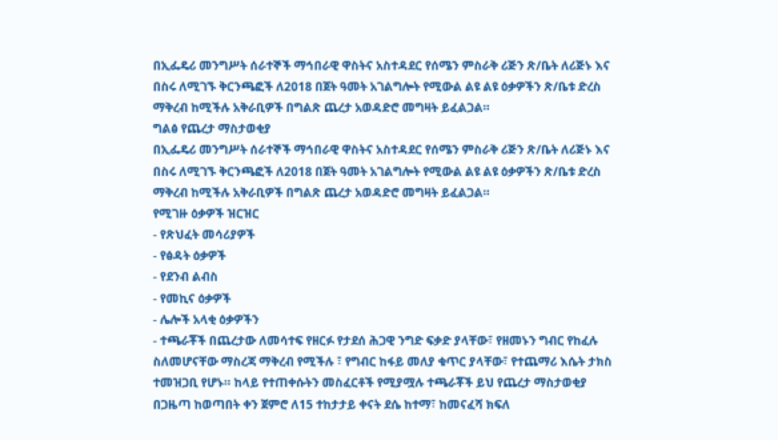በኢፌዴሪ መንግሥት ሰራተኞች ማኅበራዊ ዋስትና አስተዳደር የሰሜን ምስራቅ ሪጅን ጽ/ቤት ለሪጅኑ እና በስሩ ለሚገኙ ቅርንጫፎች ለ2018 በጀት ዓመት አገልግሎት የሚውል ልዩ ልዩ ዕቃዎችን ጽ/ቤቱ ድረስ ማቅረብ ከሚችሉ አቅራቢዎች በግልጽ ጨረታ አወዳድሮ መግዛት ይፈልጋል።
ግልፅ የጨረታ ማስታወቂያ
በኢፌዴሪ መንግሥት ሰራተኞች ማኅበራዊ ዋስትና አስተዳደር የሰሜን ምስራቅ ሪጅን ጽ/ቤት ለሪጅኑ እና በስሩ ለሚገኙ ቅርንጫፎች ለ2018 በጀት ዓመት አገልግሎት የሚውል ልዩ ልዩ ዕቃዎችን ጽ/ቤቱ ድረስ ማቅረብ ከሚችሉ አቅራቢዎች በግልጽ ጨረታ አወዳድሮ መግዛት ይፈልጋል።
የሚገዙ ዕቃዎች ዝርዝር
- የጽህፈት መሳሪያዎች
- የፅዳት ዕቃዎች
- የደንብ ልብስ
- የመኪና ዕቃዎች
- ሌሎች አላቂ ዕቃዎችን
- ተጫራቾች በጨረታው ለመሳተፍ የዘርፉ የታደሰ ሕጋዊ ንግድ ፍቃድ ያላቸው፣ የዘመኑን ግብር የከፈሉ ስለመሆናቸው ማስረጃ ማቅረብ የሚችሉ ፣ የግብር ከፋይ መለያ ቁጥር ያላቸው፣ የተጨማሪ እሴት ታክስ ተመዝጋቢ የሆኑ። ከላይ የተጠቀሱትን መስፈርቶች የሚያሟሉ ተጫራቾች ይህ የጨረታ ማስታወቂያ በጋዜጣ ከወጣበት ቀን ጀምሮ ለ15 ተከታታይ ቀናት ደሴ ከተማ፣ ከመናፈሻ ክፍለ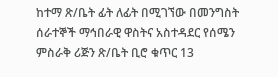ከተማ ጽ/ቤት ፊት ለፊት በሚገኘው በመንግስት ሰራተኞች ማኅበራዊ ዋስትና አስተዳደር የሰሜን ምስራቅ ሪጅን ጽ/ቤት ቢሮ ቁጥር 13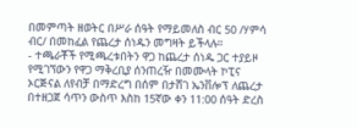በመምጣት ዘወትር በሥራ ሰዓት የማይመለስ ብር 50 /ሃምሳ ብር/ በመከፈል የጨረታ ሰነዱን መግዛት ይችላሉ።
- ተጫራቾች የሚጫረቱበትን ዋጋ ከጨረታ ሰነዱ ጋር ተያይዞ የሚገኘውን የዋጋ ማቅረቢያ ሰንጠረዥ በመሙላት ኮፒና ኦርጅናል ለየብቻ በማድረግ በሰም በታሸገ ኤንቨሎፕ ለጨረታ በተዘጋጀ ሳጥን ውስጥ እስከ 15ኛው ቀን 11:00 ሰዓት ድረስ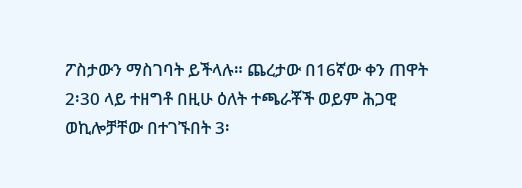ፖስታውን ማስገባት ይችላሉ። ጨረታው በ16ኛው ቀን ጠዋት 2፡30 ላይ ተዘግቶ በዚሁ ዕለት ተጫራቾች ወይም ሕጋዊ ወኪሎቻቸው በተገኙበት 3፡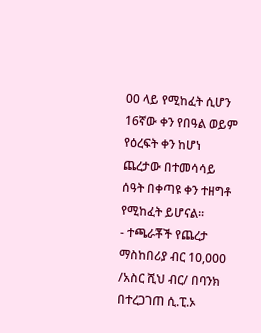00 ላይ የሚከፈት ሲሆን 16ኛው ቀን የበዓል ወይም የዕረፍት ቀን ከሆነ ጨረታው በተመሳሳይ ሰዓት በቀጣዩ ቀን ተዘግቶ የሚከፈት ይሆናል።
- ተጫራቾች የጨረታ ማስከበሪያ ብር 10,000 /አስር ሺህ ብር/ በባንክ በተረጋገጠ ሲ.ፒ.ኦ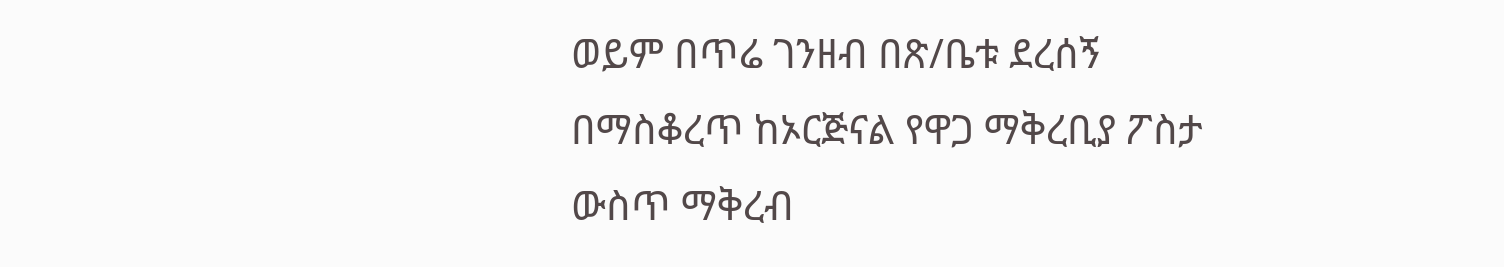ወይም በጥሬ ገንዘብ በጽ/ቤቱ ደረሰኝ በማስቆረጥ ከኦርጅናል የዋጋ ማቅረቢያ ፖስታ ውስጥ ማቅረብ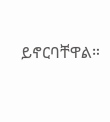ይኖርባቸዋል።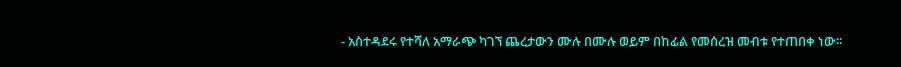- አስተዳደሩ የተሻለ አማራጭ ካገኘ ጨረታውን ሙሉ በሙሉ ወይም በከፊል የመሰረዝ መብቱ የተጠበቀ ነው፡፡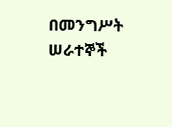በመንግሥት ሠራተኞች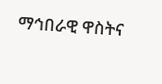ማኅበራዊ ዋስትና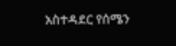አስተዳደር የሰሜን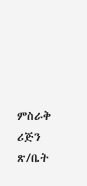ምስራቅ ሪጅን ጽ/ቤት